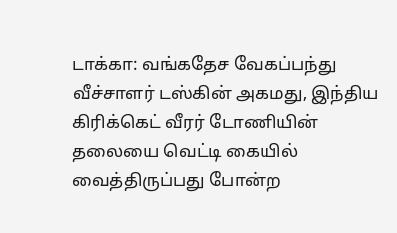டாக்கா: வங்கதேச வேகப்பந்து வீச்சாளர் டஸ்கின் அகமது, இந்திய கிரிக்கெட் வீரர் டோணியின் தலையை வெட்டி கையில் வைத்திருப்பது போன்ற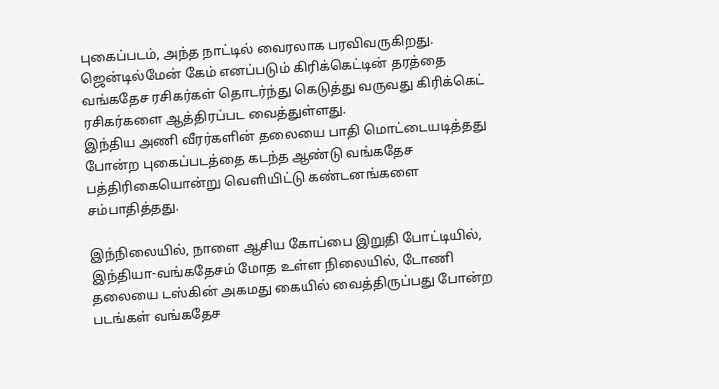புகைப்படம், அந்த நாட்டில் வைரலாக பரவிவருகிறது. ஜென்டில்மேன் கேம் எனப்படும் கிரிக்கெட்டின் தரத்தை வங்கதேச ரசிகர்கள் தொடர்ந்து கெடுத்து வருவது கிரிக்கெட் ரசிகர்களை ஆத்திரப்பட வைத்துள்ளது.
இந்திய அணி வீரர்களின் தலையை பாதி மொட்டையடித்தது போன்ற புகைப்படத்தை கடந்த ஆண்டு வங்கதேச பத்திரிகையொன்று வெளியிட்டு கண்டனங்களை சம்பாதித்தது.

இந்நிலையில், நாளை ஆசிய கோப்பை இறுதி போட்டியில், இந்தியா-வங்கதேசம் மோத உள்ள நிலையில், டோணி தலையை டஸ்கின் அகமது கையில் வைத்திருப்பது போன்ற படங்கள் வங்கதேச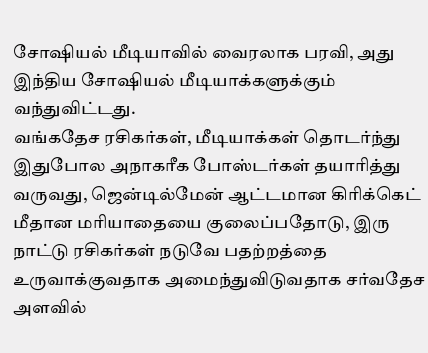சோஷியல் மீடியாவில் வைரலாக பரவி, அது இந்திய சோஷியல் மீடியாக்களுக்கும் வந்துவிட்டது.
வங்கதேச ரசிகர்கள், மீடியாக்கள் தொடர்ந்து இதுபோல அநாகரீக போஸ்டர்கள் தயாரித்து வருவது, ஜென்டில்மேன் ஆட்டமான கிரிக்கெட் மீதான மரியாதையை குலைப்பதோடு, இரு நாட்டு ரசிகர்கள் நடுவே பதற்றத்தை உருவாக்குவதாக அமைந்துவிடுவதாக சர்வதேச அளவில்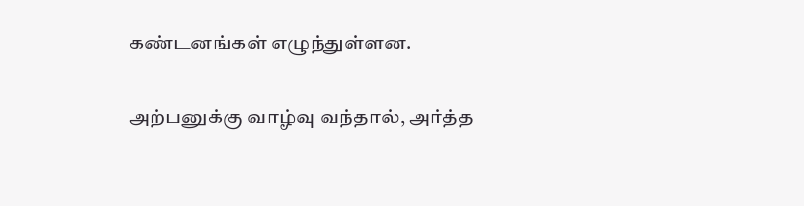கண்டனங்கள் எழுந்துள்ளன.

அற்பனுக்கு வாழ்வு வந்தால், அர்த்த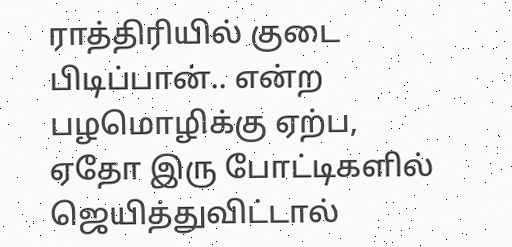ராத்திரியில் குடை பிடிப்பான்.. என்ற பழமொழிக்கு ஏற்ப, ஏதோ இரு போட்டிகளில் ஜெயித்துவிட்டால்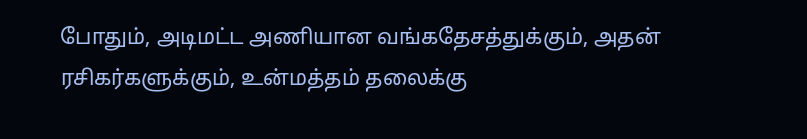போதும், அடிமட்ட அணியான வங்கதேசத்துக்கும், அதன் ரசிகர்களுக்கும், உன்மத்தம் தலைக்கு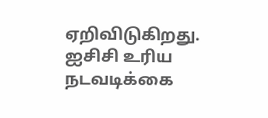ஏறிவிடுகிறது. ஐசிசி உரிய நடவடிக்கை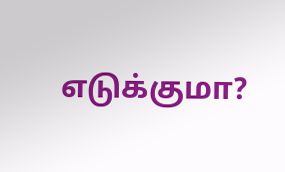எடுக்குமா?